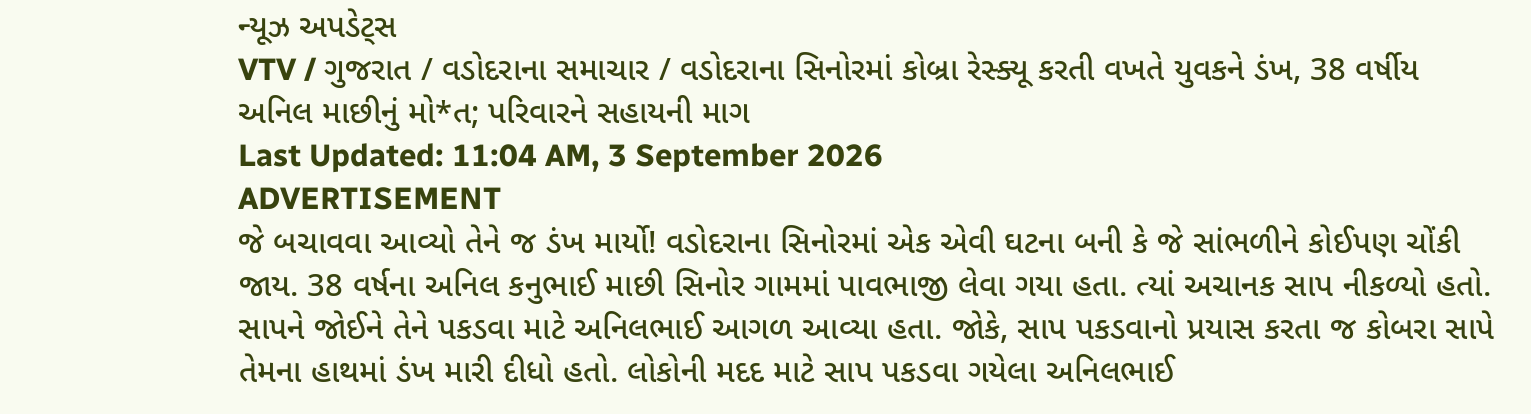ન્યૂઝ અપડેટ્સ
VTV / ગુજરાત / વડોદરાના સમાચાર / વડોદરાના સિનોરમાં કોબ્રા રેસ્ક્યૂ કરતી વખતે યુવકને ડંખ, 38 વર્ષીય અનિલ માછીનું મો*ત; પરિવારને સહાયની માગ
Last Updated: 11:04 AM, 3 September 2026
ADVERTISEMENT
જે બચાવવા આવ્યો તેને જ ડંખ માર્યો! વડોદરાના સિનોરમાં એક એવી ઘટના બની કે જે સાંભળીને કોઈપણ ચોંકી જાય. 38 વર્ષના અનિલ કનુભાઈ માછી સિનોર ગામમાં પાવભાજી લેવા ગયા હતા. ત્યાં અચાનક સાપ નીકળ્યો હતો. સાપને જોઈને તેને પકડવા માટે અનિલભાઈ આગળ આવ્યા હતા. જોકે, સાપ પકડવાનો પ્રયાસ કરતા જ કોબરા સાપે તેમના હાથમાં ડંખ મારી દીધો હતો. લોકોની મદદ માટે સાપ પકડવા ગયેલા અનિલભાઈ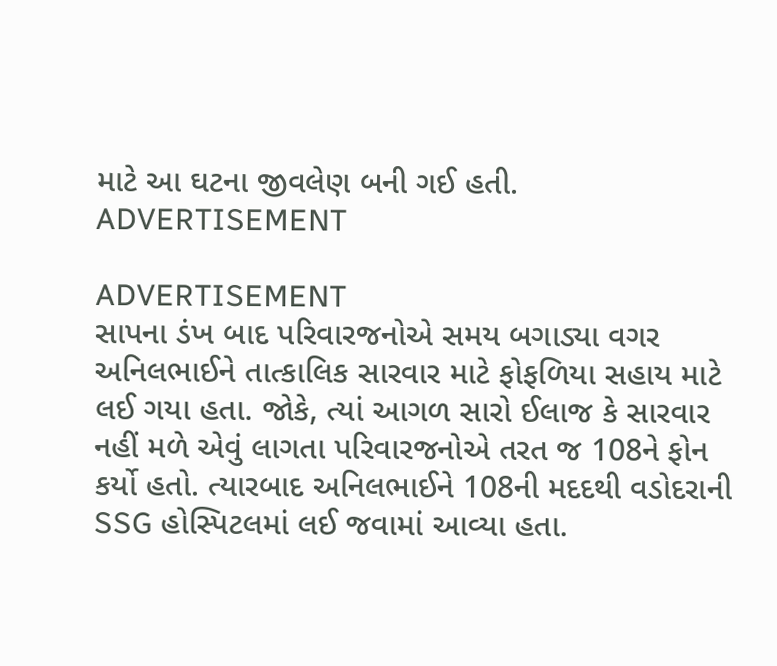માટે આ ઘટના જીવલેણ બની ગઈ હતી.
ADVERTISEMENT

ADVERTISEMENT
સાપના ડંખ બાદ પરિવારજનોએ સમય બગાડ્યા વગર અનિલભાઈને તાત્કાલિક સારવાર માટે ફોફળિયા સહાય માટે લઈ ગયા હતા. જોકે, ત્યાં આગળ સારો ઈલાજ કે સારવાર નહીં મળે એવું લાગતા પરિવારજનોએ તરત જ 108ને ફોન કર્યો હતો. ત્યારબાદ અનિલભાઈને 108ની મદદથી વડોદરાની SSG હોસ્પિટલમાં લઈ જવામાં આવ્યા હતા.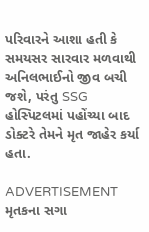પરિવારને આશા હતી કે સમયસર સારવાર મળવાથી અનિલભાઈનો જીવ બચી જશે, પરંતુ SSG હોસ્પિટલમાં પહોંચ્યા બાદ ડોક્ટરે તેમને મૃત જાહેર કર્યા હતા.

ADVERTISEMENT
મૃતકના સગા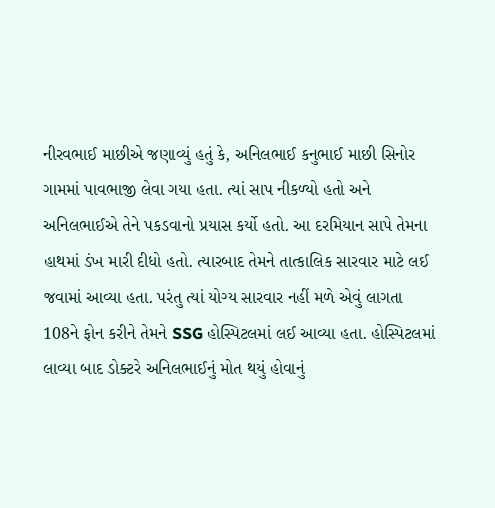નીરવભાઈ માછીએ જણાવ્યું હતું કે, અનિલભાઈ કનુભાઈ માછી સિનોર ગામમાં પાવભાજી લેવા ગયા હતા. ત્યાં સાપ નીકળ્યો હતો અને અનિલભાઈએ તેને પકડવાનો પ્રયાસ કર્યો હતો. આ દરમિયાન સાપે તેમના હાથમાં ડંખ મારી દીધો હતો. ત્યારબાદ તેમને તાત્કાલિક સારવાર માટે લઈ જવામાં આવ્યા હતા. પરંતુ ત્યાં યોગ્ય સારવાર નહીં મળે એવું લાગતા 108ને ફોન કરીને તેમને SSG હોસ્પિટલમાં લઈ આવ્યા હતા. હોસ્પિટલમાં લાવ્યા બાદ ડોક્ટરે અનિલભાઈનું મોત થયું હોવાનું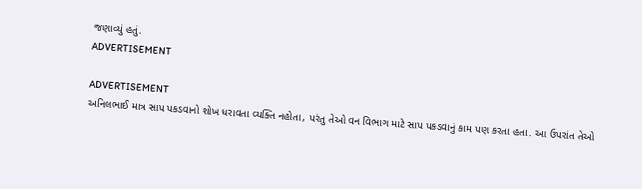જણાવ્યું હતું.
ADVERTISEMENT

ADVERTISEMENT
અનિલભાઈ માત્ર સાપ પકડવાનો શોખ ધરાવતા વ્યક્તિ નહોતા, પરંતુ તેઓ વન વિભાગ માટે સાપ પકડવાનું કામ પણ કરતા હતા. આ ઉપરાંત તેઓ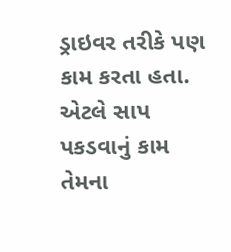ડ્રાઇવર તરીકે પણ કામ કરતા હતા. એટલે સાપ પકડવાનું કામ તેમના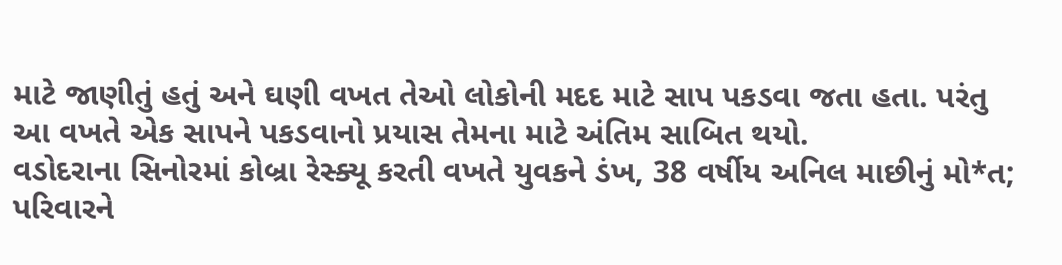માટે જાણીતું હતું અને ઘણી વખત તેઓ લોકોની મદદ માટે સાપ પકડવા જતા હતા. પરંતુ આ વખતે એક સાપને પકડવાનો પ્રયાસ તેમના માટે અંતિમ સાબિત થયો.
વડોદરાના સિનોરમાં કોબ્રા રેસ્ક્યૂ કરતી વખતે યુવકને ડંખ, 38 વર્ષીય અનિલ માછીનું મો*ત; પરિવારને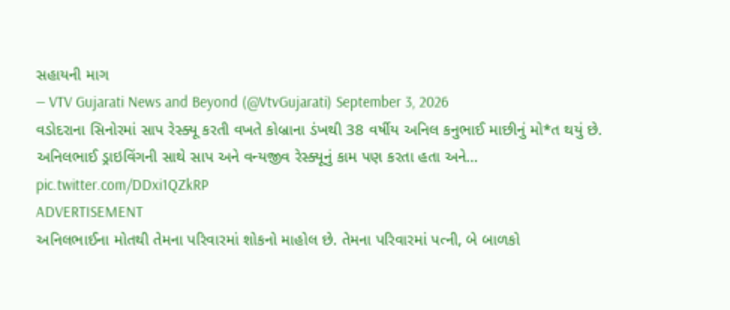સહાયની માગ
— VTV Gujarati News and Beyond (@VtvGujarati) September 3, 2026
વડોદરાના સિનોરમાં સાપ રેસ્ક્યૂ કરતી વખતે કોબ્રાના ડંખથી 38 વર્ષીય અનિલ કનુભાઈ માછીનું મો*ત થયું છે. અનિલભાઈ ડ્રાઇવિંગની સાથે સાપ અને વન્યજીવ રેસ્ક્યૂનું કામ પણ કરતા હતા અને… pic.twitter.com/DDxi1QZkRP
ADVERTISEMENT
અનિલભાઈના મોતથી તેમના પરિવારમાં શોકનો માહોલ છે. તેમના પરિવારમાં પત્ની, બે બાળકો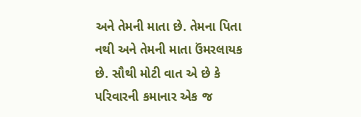અને તેમની માતા છે. તેમના પિતા નથી અને તેમની માતા ઉંમરલાયક છે. સૌથી મોટી વાત એ છે કે પરિવારની કમાનાર એક જ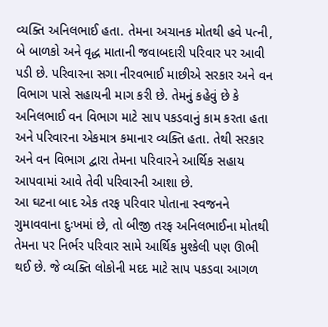વ્યક્તિ અનિલભાઈ હતા. તેમના અચાનક મોતથી હવે પત્ની, બે બાળકો અને વૃદ્ધ માતાની જવાબદારી પરિવાર પર આવી પડી છે. પરિવારના સગા નીરવભાઈ માછીએ સરકાર અને વન વિભાગ પાસે સહાયની માગ કરી છે. તેમનું કહેવું છે કે અનિલભાઈ વન વિભાગ માટે સાપ પકડવાનું કામ કરતા હતા અને પરિવારના એકમાત્ર કમાનાર વ્યક્તિ હતા. તેથી સરકાર અને વન વિભાગ દ્વારા તેમના પરિવારને આર્થિક સહાય આપવામાં આવે તેવી પરિવારની આશા છે.
આ ઘટના બાદ એક તરફ પરિવાર પોતાના સ્વજનને ગુમાવવાના દુઃખમાં છે, તો બીજી તરફ અનિલભાઈના મોતથી તેમના પર નિર્ભર પરિવાર સામે આર્થિક મુશ્કેલી પણ ઊભી થઈ છે. જે વ્યક્તિ લોકોની મદદ માટે સાપ પકડવા આગળ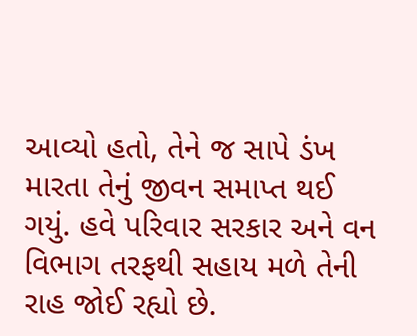આવ્યો હતો, તેને જ સાપે ડંખ મારતા તેનું જીવન સમાપ્ત થઈ ગયું. હવે પરિવાર સરકાર અને વન વિભાગ તરફથી સહાય મળે તેની રાહ જોઈ રહ્યો છે.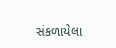સંકળાયેલા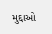મુદ્દાઓ